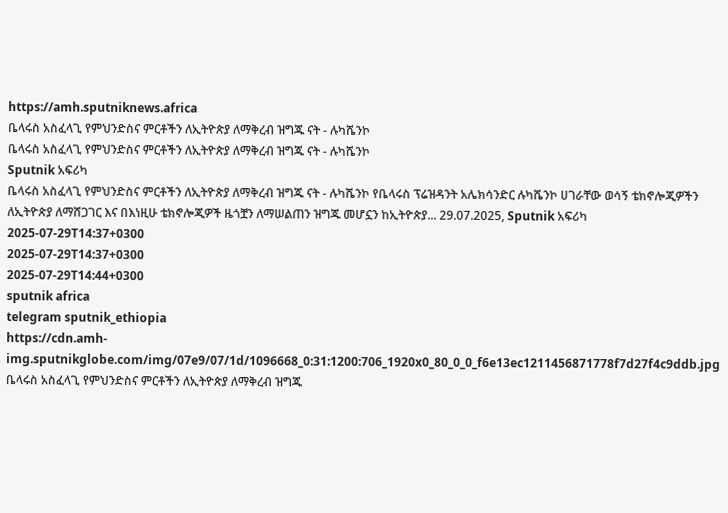https://amh.sputniknews.africa
ቤላሩስ አስፈላጊ የምህንድስና ምርቶችን ለኢትዮጵያ ለማቅረብ ዝግጁ ናት - ሉካሼንኮ
ቤላሩስ አስፈላጊ የምህንድስና ምርቶችን ለኢትዮጵያ ለማቅረብ ዝግጁ ናት - ሉካሼንኮ
Sputnik አፍሪካ
ቤላሩስ አስፈላጊ የምህንድስና ምርቶችን ለኢትዮጵያ ለማቅረብ ዝግጁ ናት - ሉካሼንኮ የቤላሩስ ፕሬዝዳንት አሌክሳንድር ሉካሼንኮ ሀገራቸው ወሳኝ ቴክኖሎጂዎችን ለኢትዮጵያ ለማሸጋገር እና በእነዚሁ ቴክኖሎጂዎች ዜጎቿን ለማሠልጠን ዝግጁ መሆኗን ከኢትዮጵያ... 29.07.2025, Sputnik አፍሪካ
2025-07-29T14:37+0300
2025-07-29T14:37+0300
2025-07-29T14:44+0300
sputnik africa
telegram sputnik_ethiopia
https://cdn.amh-img.sputnikglobe.com/img/07e9/07/1d/1096668_0:31:1200:706_1920x0_80_0_0_f6e13ec1211456871778f7d27f4c9ddb.jpg
ቤላሩስ አስፈላጊ የምህንድስና ምርቶችን ለኢትዮጵያ ለማቅረብ ዝግጁ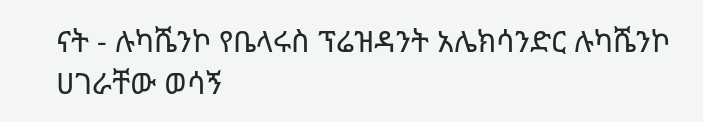ናት - ሉካሼንኮ የቤላሩስ ፕሬዝዳንት አሌክሳንድር ሉካሼንኮ ሀገራቸው ወሳኝ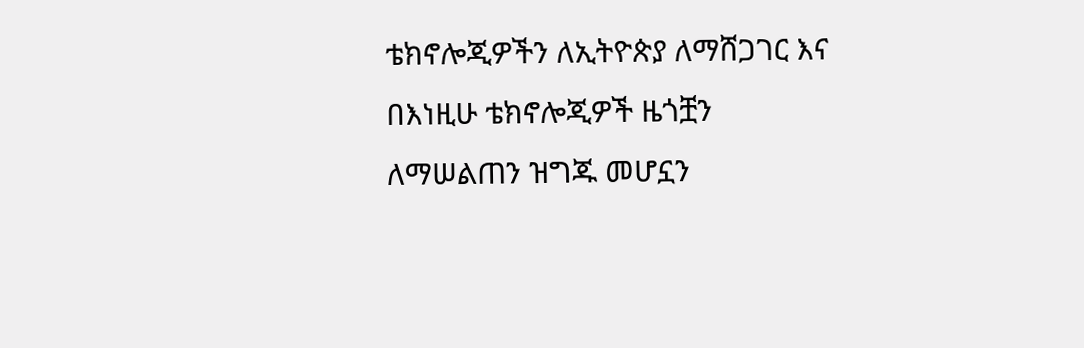ቴክኖሎጂዎችን ለኢትዮጵያ ለማሸጋገር እና በእነዚሁ ቴክኖሎጂዎች ዜጎቿን ለማሠልጠን ዝግጁ መሆኗን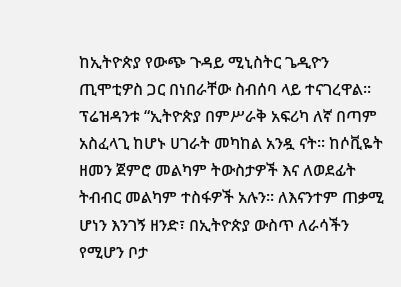ከኢትዮጵያ የውጭ ጉዳይ ሚኒስትር ጌዲዮን ጢሞቲዎስ ጋር በነበራቸው ስብሰባ ላይ ተናገረዋል፡፡ ፕሬዝዳንቱ “ኢትዮጵያ በምሥራቅ አፍሪካ ለኛ በጣም አስፈላጊ ከሆኑ ሀገራት መካከል አንዷ ናት፡፡ ከሶቪዬት ዘመን ጀምሮ መልካም ትውስታዎች እና ለወደፊት ትብብር መልካም ተስፋዎች አሉን፡፡ ለእናንተም ጠቃሚ ሆነን እንገኝ ዘንድ፣ በኢትዮጵያ ውስጥ ለራሳችን የሚሆን ቦታ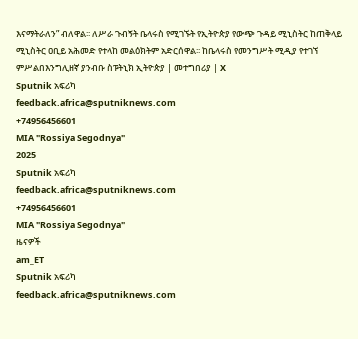እናማትራለን” ብለዋል፡፡ ለሥራ ጉብኝት ቤላሩስ የሚገኙት የኢትዮጵያ የውጭ ጉዳይ ሚኒስትር ከጠቅላይ ሚኒስትር ዐቢይ አሕመድ የተላከ መልዕክትም አድርሰዋል፡፡ ከቤላሩስ የመንግሥት ሚዲያ የተገኘ ምሥልበእንግሊዘኛ ያንብቡ ስፑትኒክ ኢትዮጵያ | መተግበሪያ | X
Sputnik አፍሪካ
feedback.africa@sputniknews.com
+74956456601
MIA "Rossiya Segodnya"
2025
Sputnik አፍሪካ
feedback.africa@sputniknews.com
+74956456601
MIA "Rossiya Segodnya"
ዜናዎች
am_ET
Sputnik አፍሪካ
feedback.africa@sputniknews.com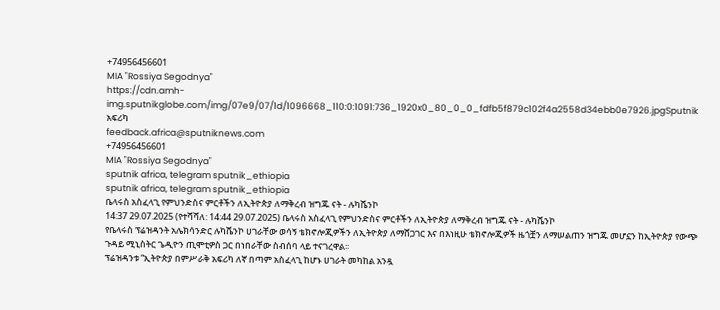+74956456601
MIA "Rossiya Segodnya"
https://cdn.amh-img.sputnikglobe.com/img/07e9/07/1d/1096668_110:0:1091:736_1920x0_80_0_0_fdfb5f879c102f4a2558d34ebb0e7926.jpgSputnik አፍሪካ
feedback.africa@sputniknews.com
+74956456601
MIA "Rossiya Segodnya"
sputnik africa, telegram sputnik_ethiopia
sputnik africa, telegram sputnik_ethiopia
ቤላሩስ አስፈላጊ የምህንድስና ምርቶችን ለኢትዮጵያ ለማቅረብ ዝግጁ ናት - ሉካሼንኮ
14:37 29.07.2025 (የተሻሻለ: 14:44 29.07.2025) ቤላሩስ አስፈላጊ የምህንድስና ምርቶችን ለኢትዮጵያ ለማቅረብ ዝግጁ ናት - ሉካሼንኮ
የቤላሩስ ፕሬዝዳንት አሌክሳንድር ሉካሼንኮ ሀገራቸው ወሳኝ ቴክኖሎጂዎችን ለኢትዮጵያ ለማሸጋገር እና በእነዚሁ ቴክኖሎጂዎች ዜጎቿን ለማሠልጠን ዝግጁ መሆኗን ከኢትዮጵያ የውጭ ጉዳይ ሚኒስትር ጌዲዮን ጢሞቲዎስ ጋር በነበራቸው ስብሰባ ላይ ተናገረዋል፡፡
ፕሬዝዳንቱ “ኢትዮጵያ በምሥራቅ አፍሪካ ለኛ በጣም አስፈላጊ ከሆኑ ሀገራት መካከል አንዷ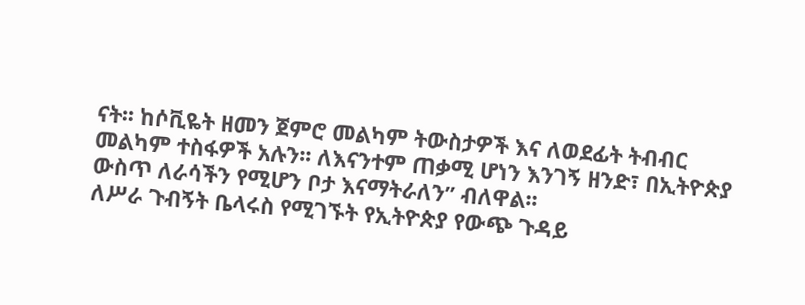ናት፡፡ ከሶቪዬት ዘመን ጀምሮ መልካም ትውስታዎች እና ለወደፊት ትብብር መልካም ተስፋዎች አሉን፡፡ ለእናንተም ጠቃሚ ሆነን እንገኝ ዘንድ፣ በኢትዮጵያ ውስጥ ለራሳችን የሚሆን ቦታ እናማትራለን” ብለዋል፡፡
ለሥራ ጉብኝት ቤላሩስ የሚገኙት የኢትዮጵያ የውጭ ጉዳይ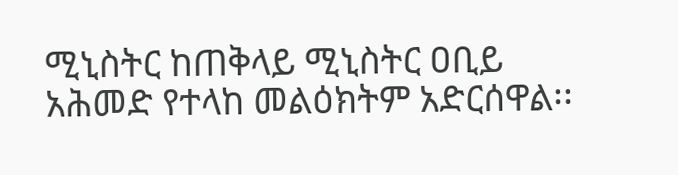ሚኒስትር ከጠቅላይ ሚኒስትር ዐቢይ አሕመድ የተላከ መልዕክትም አድርሰዋል፡፡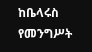ከቤላሩስ የመንግሥት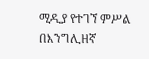ሚዲያ የተገኘ ምሥል
በእንግሊዘኛ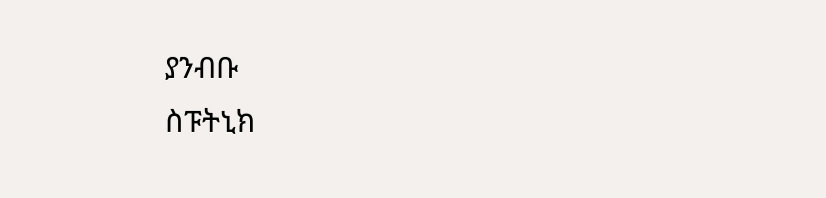ያንብቡ
ስፑትኒክ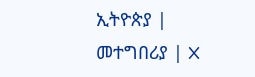ኢትዮጵያ | መተግበሪያ | X